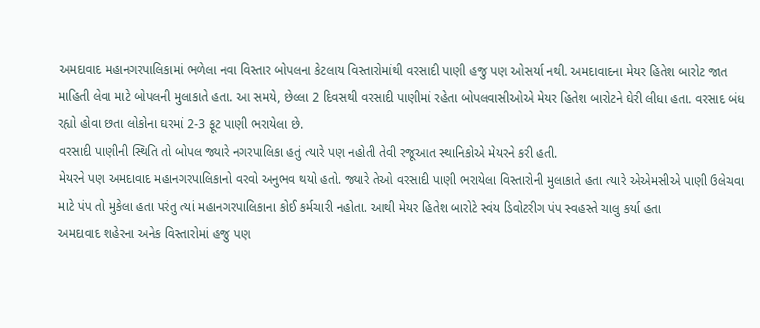અમદાવાદ મહાનગરપાલિકામાં ભળેલા નવા વિસ્તાર બોપલના કેટલાય વિસ્તારોમાંથી વરસાદી પાણી હજુ પણ ઓસર્યા નથી. અમદાવાદના મેયર હિતેશ બારોટ જાત માહિતી લેવા માટે બોપલની મુલાકાતે હતા. આ સમયે, છેલ્લા 2 દિવસથી વરસાદી પાણીમાં રહેતા બોપલવાસીઓએ મેયર હિતેશ બારોટને ઘેરી લીધા હતા. વરસાદ બંધ રહ્યો હોવા છતા લોકોના ઘરમાં 2-3 ફૂટ પાણી ભરાયેલા છે.
વરસાદી પાણીની સ્થિતિ તો બોપલ જ્યારે નગરપાલિકા હતું ત્યારે પણ નહોતી તેવી રજૂઆત સ્થાનિકોએ મેયરને કરી હતી.
મેયરને પણ અમદાવાદ મહાનગરપાલિકાનો વરવો અનુભવ થયો હતો. જ્યારે તેઓ વરસાદી પાણી ભરાયેલા વિસ્તારોની મુલાકાતે હતા ત્યારે એએમસીએ પાણી ઉલેચવા માટે પંપ તો મુકેલા હતા પરંતુ ત્યાં મહાનગરપાલિકાના કોઈ કર્મચારી નહોતા. આથી મેયર હિતેશ બારોટે સ્વંય ડિવોટરીગ પંપ સ્વહસ્તે ચાલુ કર્યા હતા
અમદાવાદ શહેરના અનેક વિસ્તારોમાં હજુ પણ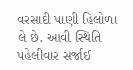વરસાદી પાણી હિલોળા લે છે. આવી સ્થિતિ પહેલીવાર સર્જાઈ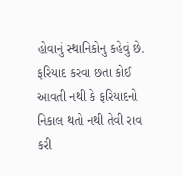હોવાનું સ્થાનિકોનુ કહેવું છે. ફરિયાદ કરવા છતા કોઈ આવતી નથી કે ફરિયાદનો નિકાલ થતો નથી તેવી રાવ કરી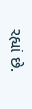રહ્યાં છે.